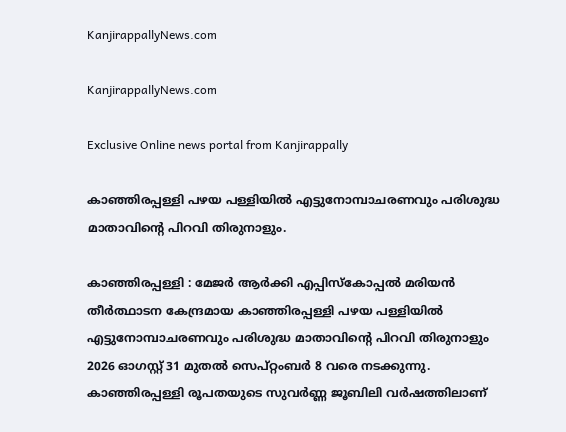KanjirappallyNews.com

KanjirappallyNews.com

Exclusive Online news portal from Kanjirappally

കാഞ്ഞിരപ്പള്ളി പഴയ പള്ളിയിൽ എട്ടുനോമ്പാചരണവും പരിശുദ്ധ മാതാവിന്റെ പിറവി തിരുനാളും.

കാഞ്ഞിരപ്പള്ളി : മേജർ ആർക്കി എപ്പിസ്‌കോപ്പൽ മരിയൻ തീർത്ഥാടന കേന്ദ്രമായ കാഞ്ഞിരപ്പള്ളി പഴയ പള്ളിയിൽ എട്ടുനോമ്പാചരണവും പരിശുദ്ധ മാതാവിന്റെ പിറവി തിരുനാളും 2026 ഓഗസ്റ്റ് 31 മുതൽ സെപ്റ്റംബർ 8 വരെ നടക്കുന്നു. കാഞ്ഞിരപ്പള്ളി രൂപതയുടെ സുവർണ്ണ ജൂബിലി വർഷത്തിലാണ്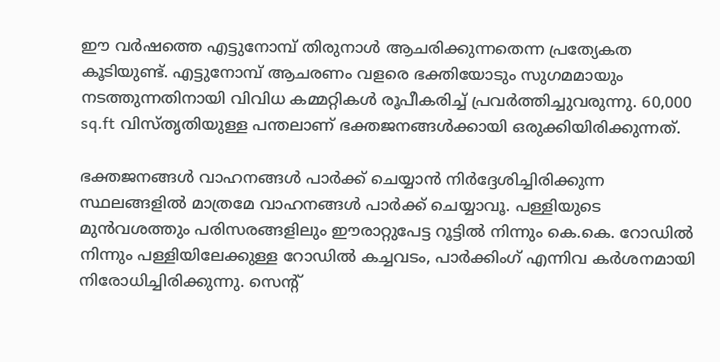ഈ വർഷത്തെ എട്ടുനോമ്പ് തിരുനാൾ ആചരിക്കുന്നതെന്ന പ്രത്യേകത കൂടിയുണ്ട്. എട്ടുനോമ്പ് ആചരണം വളരെ ഭക്തിയോടും സുഗമമായും നടത്തുന്നതിനായി വിവിധ കമ്മറ്റികൾ രൂപീകരിച്ച് പ്രവർത്തിച്ചുവരുന്നു. 60,000 sq.ft വിസ്തൃതിയുള്ള പന്തലാണ് ഭക്തജനങ്ങൾക്കായി ഒരുക്കിയിരിക്കുന്നത്.

ഭക്തജനങ്ങൾ വാഹനങ്ങൾ പാർക്ക് ചെയ്യാൻ നിർദ്ദേശിച്ചിരിക്കുന്ന സ്ഥലങ്ങളിൽ മാത്രമേ വാഹനങ്ങൾ പാർക്ക് ചെയ്യാവൂ. പള്ളിയുടെ മുൻവശത്തും പരിസരങ്ങളിലും ഈരാറ്റുപേട്ട റൂട്ടിൽ നിന്നും കെ.കെ. റോഡിൽ നിന്നും പള്ളിയിലേക്കുള്ള റോഡിൽ കച്ചവടം, പാർക്കിംഗ് എന്നിവ കർശനമായി നിരോധിച്ചിരിക്കുന്നു. സെന്റ്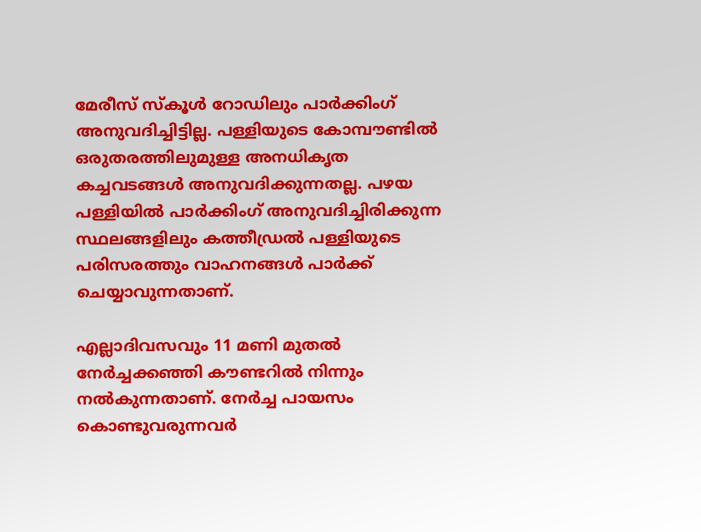മേരീസ് സ്കൂൾ റോഡിലും പാർക്കിംഗ് അനുവദിച്ചിട്ടില്ല. പള്ളിയുടെ കോമ്പൗണ്ടിൽ ഒരുതരത്തിലുമുള്ള അനധികൃത കച്ചവടങ്ങൾ അനുവദിക്കുന്നതല്ല. പഴയ പള്ളിയിൽ പാർക്കിംഗ് അനുവദിച്ചിരിക്കുന്ന സ്ഥലങ്ങളിലും കത്തീഡ്രൽ പള്ളിയുടെ പരിസരത്തും വാഹനങ്ങൾ പാർക്ക് ചെയ്യാവുന്നതാണ്.

എല്ലാദിവസവും 11 മണി മുതൽ നേർച്ചക്കഞ്ഞി കൗണ്ടറിൽ നിന്നും നൽകുന്നതാണ്. നേർച്ച പായസം കൊണ്ടുവരുന്നവർ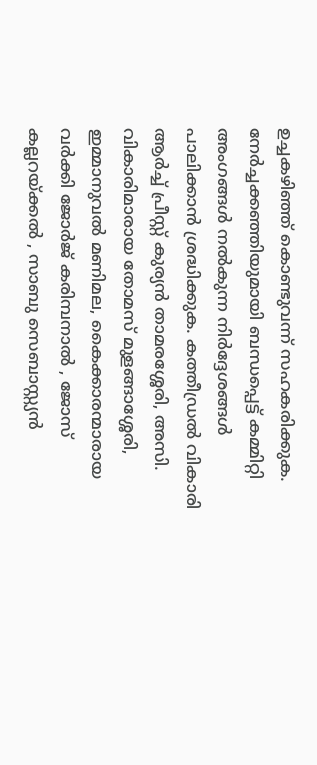ഉച്ചകഴിഞ്ഞ് കൊണ്ടുവന്ന് സഹകരിക്കുക. നേർച്ചക്കഞ്ഞിയുമായി ബന്ധപ്പെട്ട് കമ്മിറ്റി അംഗങ്ങൾ നൽകുന്ന നിർദ്ദേശങ്ങൾ പാലിക്കാൻ ശ്രദ്ധിക്കുക. കത്തീഡ്രൽ വികാരി ആർച്ച് പ്രീസ്റ്റ് കുര്യൻ താമരശ്ശേരി, അസി. വികാരിമാരായ തോമസ് മുളങ്ങാശ്ശേരി, ഇമ്മാനുവൽ മണിമല, കൈക്കാരന്മാരായ വർക്കി ജോർജ് കരിമ്പനാൽ , ജോസ് കല്ലറയ്ക്കൽ , സാബു സെബാസ്റ്റ്യൻ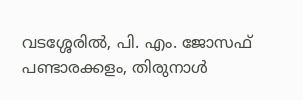വടശ്ശേരിൽ, പി. എം. ജോസഫ് പണ്ടാരക്കളം, തിരുനാൾ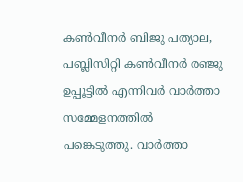കൺവീനർ ബിജു പത്യാല, പബ്ലിസിറ്റി കൺവീനർ രഞ്ജു ഉപ്പൂട്ടിൽ എന്നിവർ വാർത്താ സമ്മേളനത്തിൽ പങ്കെടുത്തു. വാർത്താ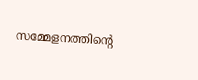സമ്മേളനത്തിന്റെ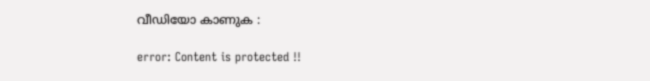വീഡിയോ കാണുക :

error: Content is protected !!